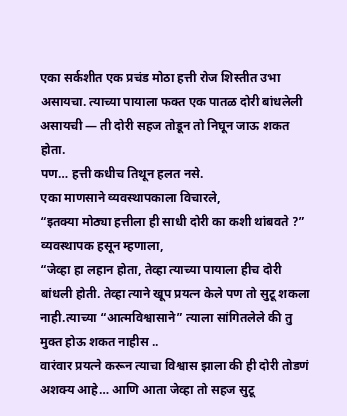एका सर्कशीत एक प्रचंड मोठा हत्ती रोज शिस्तीत उभा असायचा. त्याच्या पायाला फक्त एक पातळ दोरी बांधलेली असायची — ती दोरी सहज तोडून तो निघून जाऊ शकत होता.
पण… हत्ती कधीच तिथून हलत नसे.
एका माणसाने व्यवस्थापकाला विचारले,
“इतक्या मोठ्या हत्तीला ही साधी दोरी का कशी थांबवते ?”
व्यवस्थापक हसून म्हणाला,
“जेव्हा हा लहान होता, तेव्हा त्याच्या पायाला हीच दोरी बांधली होती. तेव्हा त्याने खूप प्रयत्न केले पण तो सुटू शकला नाही.त्याच्या “आत्मविश्वासाने” त्याला सांगितलेले की तु मुक्त होऊ शकत नाहीस ..
वारंवार प्रयत्ने करून त्याचा विश्वास झाला की ही दोरी तोडणं अशक्य आहे… आणि आता जेव्हा तो सहज सुटू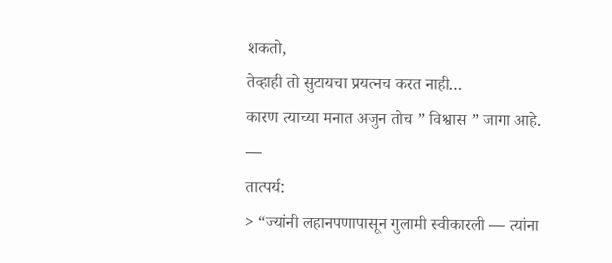शकतो,
तेव्हाही तो सुटायचा प्रयत्नच करत नाही…
कारण त्याच्या मनात अजुन तोच ” विश्वास ” जागा आहे.
—
तात्पर्य:
> “ज्यांनी लहानपणापासून गुलामी स्वीकारली — त्यांना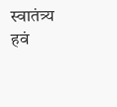स्वातंत्र्य हवं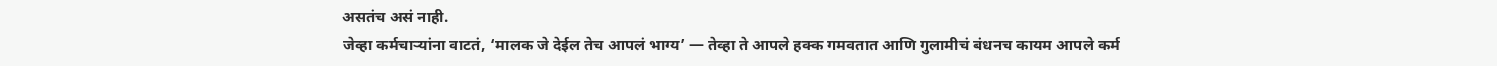असतंच असं नाही.
जेव्हा कर्मचाऱ्यांना वाटतं, ‘मालक जे देईल तेच आपलं भाग्य’ — तेव्हा ते आपले हक्क गमवतात आणि गुलामीचं बंधनच कायम आपले कर्म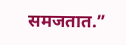समजतात.”